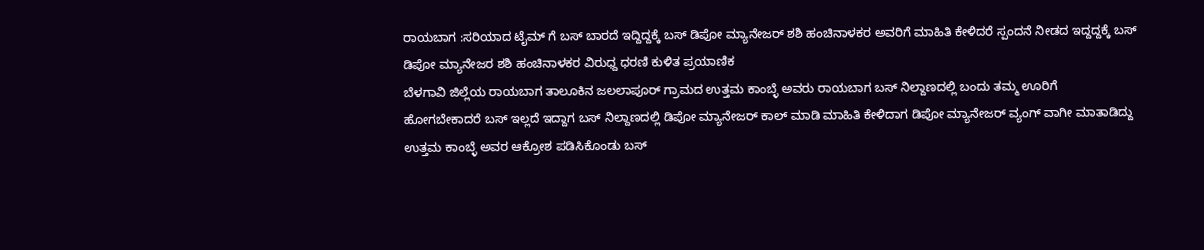ರಾಯಬಾಗ :ಸರಿಯಾದ ಟೈಮ್ ಗೆ ಬಸ್ ಬಾರದೆ ಇದ್ದಿದ್ದಕ್ಕೆ ಬಸ್ ಡಿಪೋ ಮ್ಯಾನೇಜರ್ ಶಶಿ ಹಂಚಿನಾಳಕರ ಅವರಿಗೆ ಮಾಹಿತಿ ಕೇಳಿದರೆ ಸ್ಪಂದನೆ ನೀಡದ ಇದ್ದದ್ದಕ್ಕೆ ಬಸ್ ಡಿಪೋ ಮ್ಯಾನೇಜರ ಶಶಿ ಹಂಚಿನಾಳಕರ ವಿರುಧ್ದ ಧರಣಿ ಕುಳಿತ ಪ್ರಯಾಣಿಕ
ಬೆಳಗಾವಿ ಜಿಲ್ಲೆಯ ರಾಯಬಾಗ ತಾಲೂಕಿನ ಜಲಲಾಪೂರ್ ಗ್ರಾಮದ ಉತ್ತಮ ಕಾಂಬ್ಳೆ ಅವರು ರಾಯಬಾಗ ಬಸ್ ನಿಲ್ದಾಣದಲ್ಲಿ ಬಂದು ತಮ್ಮ ಊರಿಗೆ ಹೋಗಬೇಕಾದರೆ ಬಸ್ ಇಲ್ಲದೆ ಇದ್ದಾಗ ಬಸ್ ನಿಲ್ದಾಣದಲ್ಲಿ ಡಿಪೋ ಮ್ಯಾನೇಜರ್ ಕಾಲ್ ಮಾಡಿ ಮಾಹಿತಿ ಕೇಳಿದಾಗ ಡಿಪೋ ಮ್ಯಾನೇಜರ್ ವ್ಯಂಗ್ ವಾಗೀ ಮಾತಾಡಿದ್ದು ಉತ್ತಮ ಕಾಂಬ್ಳೆ ಅವರ ಆಕ್ರೋಶ ಪಡಿಸಿಕೊಂಡು ಬಸ್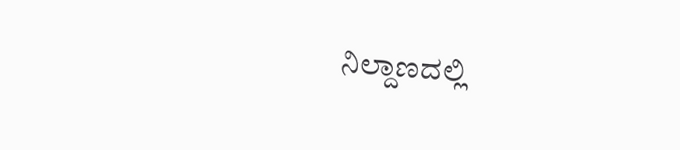ನಿಲ್ದಾಣದಲ್ಲಿ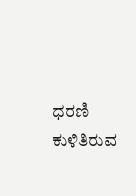ಧರಣಿ ಕುಳಿತಿರುವ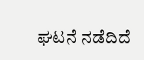ಘಟನೆ ನಡೆದಿದೆ